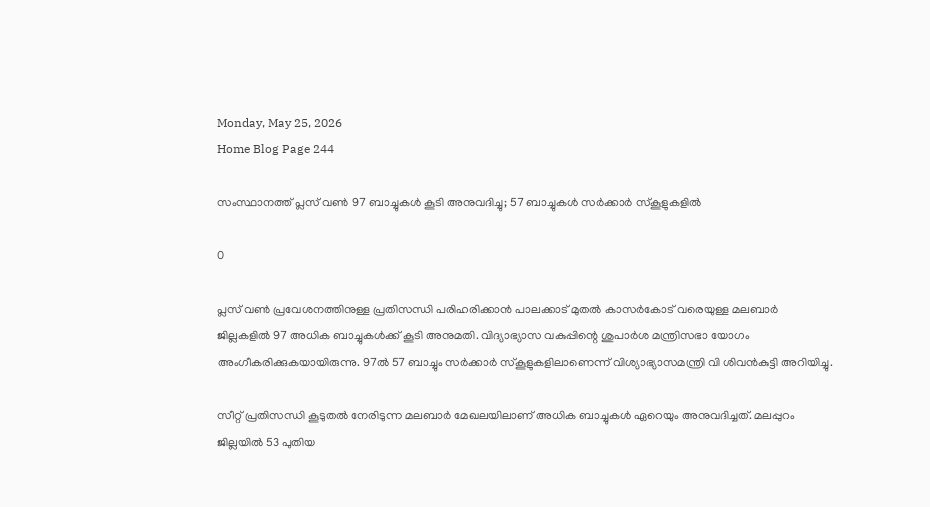Monday, May 25, 2026
Home Blog Page 244

സംസ്ഥാനത്ത് പ്ലസ് വൺ 97 ബാച്ചുകൾ കൂടി അനുവദിച്ചു; 57 ബാച്ചുകൾ സർക്കാർ സ്കൂളുകളിൽ

0

പ്ലസ് വണ്‍ പ്രവേശനത്തിനുള്ള പ്രതിസന്ധി പരിഹരിക്കാന്‍ പാലക്കാട് മുതല്‍ കാസര്‍കോട് വരെയുള്ള മലബാര്‍ ജില്ലകളില്‍ 97 അധിക ബാച്ചുകള്‍ക്ക് കൂടി അനുമതി. വിദ്യാഭ്യാസ വകുപ്പിന്റെ ശുപാർശ മന്ത്രിസഭാ യോഗം അംഗീകരിക്കുകയായിരുന്നു. 97ൽ 57 ബാച്ചും സർക്കാർ സ്കൂളുകളിലാണെന്ന് വിശ്യാഭ്യാസമന്ത്രി വി ശിവൻകുട്ടി അറിയിച്ചു.

സീറ്റ് പ്രതിസന്ധി കൂടുതൽ നേരിടുന്ന മലബാർ മേഖലയിലാണ് അധിക ബാച്ചുകൾ ഏറെയും അനുവദിച്ചത്. മലപ്പുറം ജില്ലയിൽ 53 പുതിയ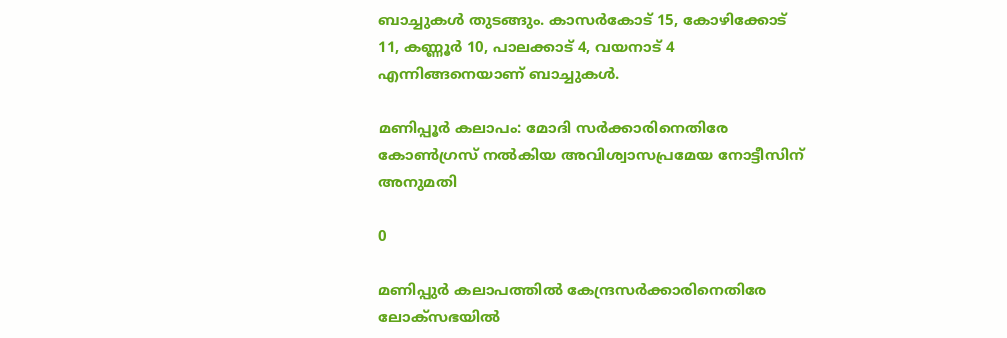ബാച്ചുകൾ തുടങ്ങും. കാസർകോട് 15, കോഴിക്കോട് 11, കണ്ണൂർ 10, പാലക്കാട് 4, വയനാട് 4 എന്നിങ്ങനെയാണ് ബാച്ചുകൾ.

മണിപ്പൂര്‍ കലാപം: മോദി സര്‍ക്കാരിനെതിരേ കോൺഗ്രസ് നൽകിയ അവിശ്വാസപ്രമേയ നോട്ടീസിന് അനുമതി

0

മണിപ്പുര്‍ കലാപത്തില്‍ കേന്ദ്രസര്‍ക്കാരിനെതിരേ ലോക്‌സഭയില്‍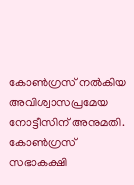കോണ്‍ഗ്രസ് നല്‍കിയ അവിശ്വാസപ്രമേയ നോട്ടീസിന് അനുമതി. കോണ്‍ഗ്രസ് സഭാകക്ഷി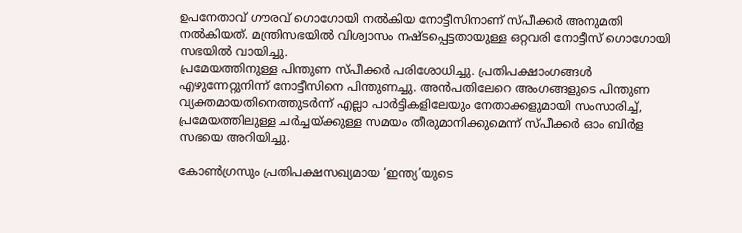ഉപനേതാവ് ഗൗരവ് ഗൊഗോയി നല്‍കിയ നോട്ടീസിനാണ് സ്പീക്കര്‍ അനുമതി നല്‍കിയത്. മന്ത്രിസഭയില്‍ വിശ്വാസം നഷ്ടപ്പെട്ടതായുള്ള ഒറ്റവരി നോട്ടീസ് ഗൊഗോയി സഭയില്‍ വായിച്ചു.
പ്രമേയത്തിനുള്ള പിന്തുണ സ്പീക്കര്‍ പരിശോധിച്ചു. പ്രതിപക്ഷാംഗങ്ങള്‍ എഴുന്നേറ്റുനിന്ന് നോട്ടീസിനെ പിന്തുണച്ചു. അന്‍പതിലേറെ അംഗങ്ങളുടെ പിന്തുണ വ്യക്തമായതിനെത്തുടര്‍ന്ന് എല്ലാ പാര്‍ട്ടികളിലേയും നേതാക്കളുമായി സംസാരിച്ച്, പ്രമേയത്തിലുള്ള ചര്‍ച്ചയ്ക്കുള്ള സമയം തീരുമാനിക്കുമെന്ന് സ്പീക്കർ ഓം ബിർള സഭയെ അറിയിച്ചു.

കോണ്‍ഗ്രസും പ്രതിപക്ഷസഖ്യമായ ‘ഇന്ത്യ’യുടെ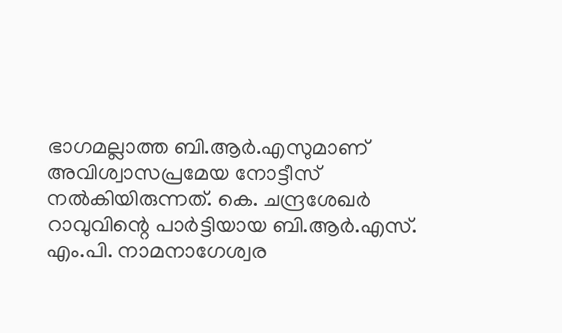ഭാഗമല്ലാത്ത ബി.ആര്‍.എസുമാണ് അവിശ്വാസപ്രമേയ നോട്ടീസ് നല്‍കിയിരുന്നത്. കെ. ചന്ദ്രശേഖര്‍ റാവുവിന്റെ പാര്‍ട്ടിയായ ബി.ആര്‍.എസ്. എം.പി. നാമനാഗേശ്വര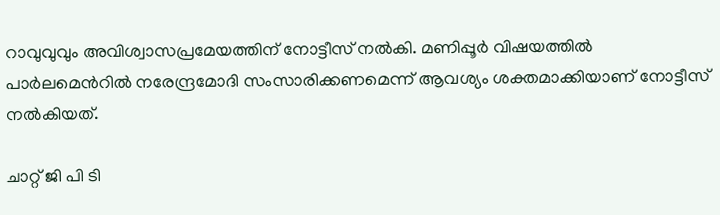റാവുവുവും അവിശ്വാസപ്രമേയത്തിന് നോട്ടീസ് നല്‍കി. മണിപ്പൂർ വിഷയത്തിൽ പാർലമെൻറിൽ നരേന്ദ്രമോദി സംസാരിക്കണമെന്ന് ആവശ്യം ശക്തമാക്കിയാണ് നോട്ടീസ് നൽകിയത്.

ചാറ്റ് ജി പി ടി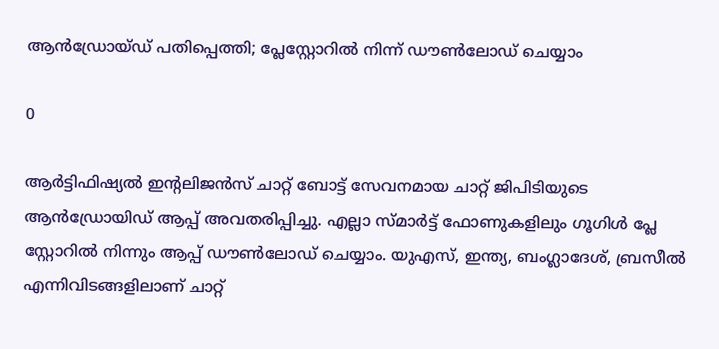ആന്‍ഡ്രോയ്ഡ് പതിപ്പെത്തി; പ്ലേസ്റ്റോറില്‍ നിന്ന് ഡൗണ്‍ലോഡ് ചെയ്യാം

0

ആര്‍ട്ടിഫിഷ്യല്‍ ഇന്റലിജന്‍സ് ചാറ്റ് ബോട്ട് സേവനമായ ചാറ്റ് ജിപിടിയുടെ ആന്‍ഡ്രോയിഡ് ആപ്പ് അവതരിപ്പിച്ചു. എല്ലാ സ്മാര്‍ട്ട് ഫോണുകളിലും ഗൂഗിള്‍ പ്ലേ സ്റ്റോറില്‍ നിന്നും ആപ്പ് ഡൗണ്‍ലോഡ് ചെയ്യാം. യുഎസ്, ഇന്ത്യ, ബംഗ്ലാദേശ്, ബ്രസീല്‍ എന്നിവിടങ്ങളിലാണ് ചാറ്റ്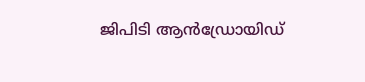ജിപിടി ആന്‍ഡ്രോയിഡ്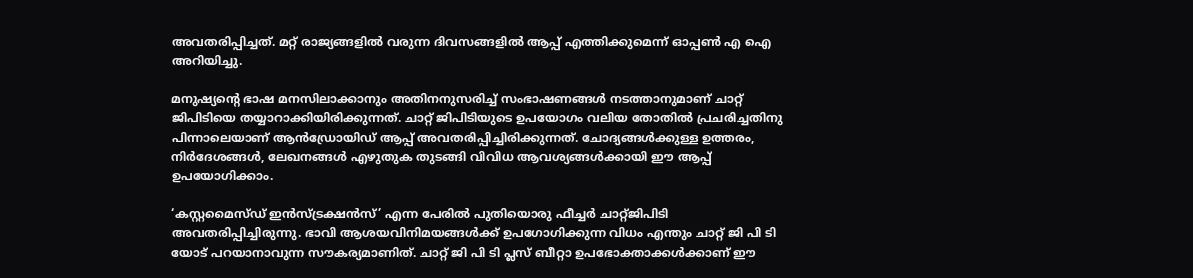അവതരിപ്പിച്ചത്. മറ്റ് രാജ്യങ്ങളിൽ വരുന്ന ദിവസങ്ങളിൽ ആപ്പ് എത്തിക്കുമെന്ന് ഓപ്പൺ എ ഐ അറിയിച്ചു.

മനുഷ്യന്റെ ഭാഷ മനസിലാക്കാനും അതിനനുസരിച്ച് സംഭാഷണങ്ങൾ നടത്താനുമാണ്‌ ചാറ്റ് ജിപിടിയെ തയ്യാറാക്കിയിരിക്കുന്നത്. ചാറ്റ് ജിപിടിയുടെ ഉപയോഗം വലിയ തോതില്‍ പ്രചരിച്ചതിനു പിന്നാലെയാണ് ആന്‍ഡ്രോയിഡ് ആപ്പ് അവതരിപ്പിച്ചിരിക്കുന്നത്. ചോദ്യങ്ങള്‍ക്കുള്ള ഉത്തരം, നിര്‍ദേശങ്ങള്‍, ലേഖനങ്ങള്‍ എഴുതുക തുടങ്ങി വിവിധ ആവശ്യങ്ങള്‍ക്കായി ഈ ആപ്പ് ഉപയോഗിക്കാം.

‘കസ്റ്റമൈസ്ഡ് ഇന്‍സ്ട്രക്ഷന്‍സ്’ എന്ന പേരില്‍ പുതിയൊരു ഫീച്ചര്‍ ചാറ്റ്ജിപിടി അവതരിപ്പിച്ചിരുന്നു. ഭാവി ആശയവിനിമയങ്ങള്‍ക്ക് ഉപഗോഗിക്കുന്ന വിധം എന്തും ചാറ്റ് ജി പി ടി യോട് പറയാനാവുന്ന സൗകര്യമാണിത്. ചാറ്റ് ജി പി ടി പ്ലസ് ബീറ്റാ ഉപഭോക്താക്കള്‍ക്കാണ് ഈ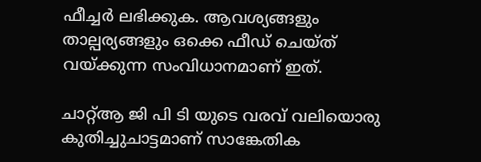ഫീച്ചര്‍ ലഭിക്കുക. ആവശ്യങ്ങളും താല്പര്യങ്ങളും ഒക്കെ ഫീഡ് ചെയ്ത് വയ്ക്കുന്ന സംവിധാനമാണ് ഇത്.

ചാറ്റ്ആ ജി പി ടി യുടെ വരവ് വലിയൊരു കുതിച്ചുചാട്ടമാണ് സാങ്കേതിക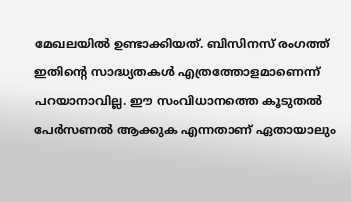മേഖലയിൽ ഉണ്ടാക്കിയത്. ബിസിനസ് രംഗത്ത് ഇതിന്റെ സാദ്ധ്യതകൾ എത്രത്തോളമാണെന്ന് പറയാനാവില്ല. ഈ സംവിധാനത്തെ കൂടുതൽ പേർസണൽ ആക്കുക എന്നതാണ് ഏതായാലും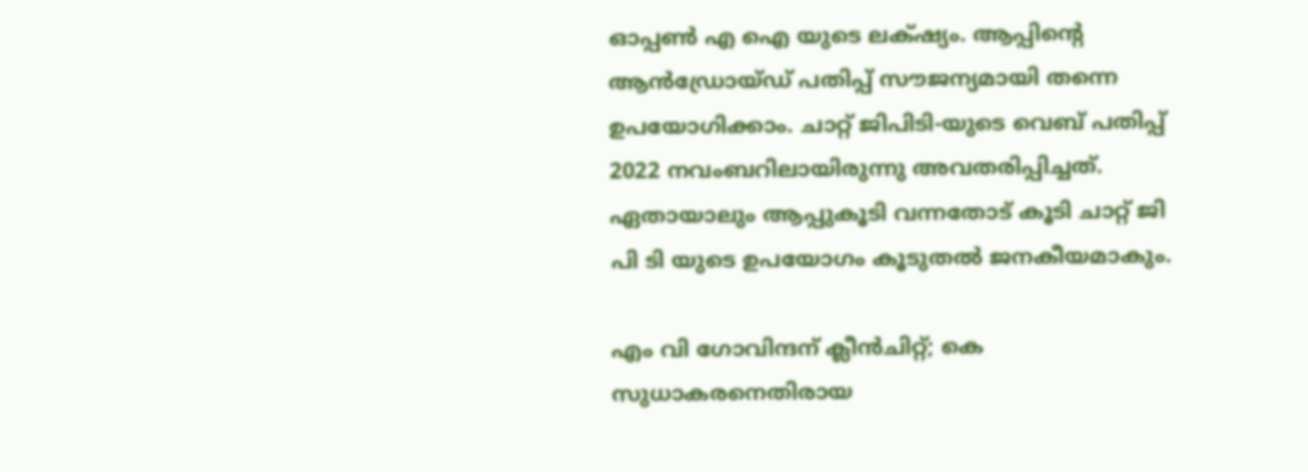ഓപ്പൺ എ ഐ യുടെ ലക്‌ഷ്യം. ആപ്പിന്റെ ആൻഡ്രോയ്ഡ് പതിപ്പ് സൗജന്യമായി തന്നെ ഉപയോഗിക്കാം. ചാറ്റ് ജിപിടി-യുടെ വെബ് പതിപ്പ് 2022 നവംബറിലായിരുന്നു അവതരിപ്പിച്ചത്. ഏതായാലും ആപ്പുകൂടി വന്നതോട് കൂടി ചാറ്റ് ജി പി ടി യുടെ ഉപയോഗം കൂടുതൽ ജനകീയമാകും.

എം വി ഗോവിന്ദന് ക്ലീൻചിറ്റ്; കെ സുധാകരനെതിരായ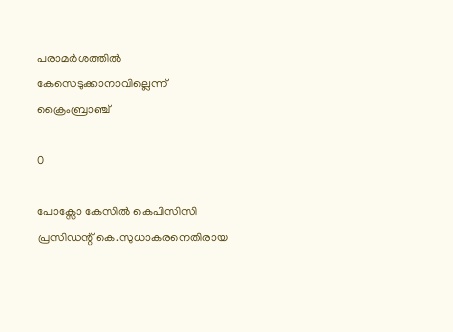പരാമർശത്തിൽ കേസെടുക്കാനാവില്ലെന്ന് ക്രൈംബ്രാഞ്ച്

0

പോക്സോ കേസിൽ കെപിസിസി പ്രസിഡന്റ് കെ.സുധാകരനെതിരായ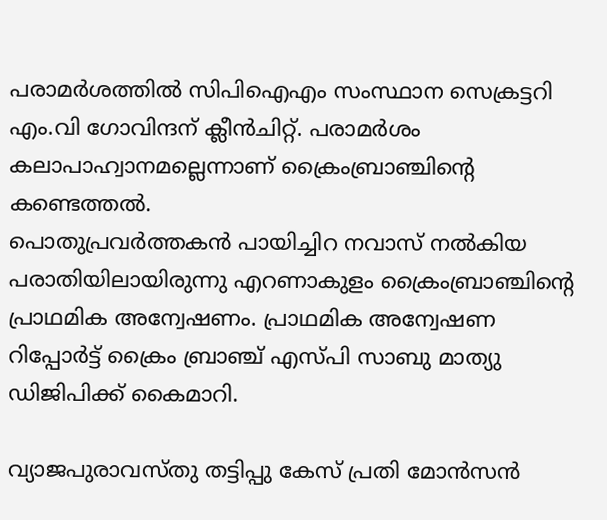പരാമർശത്തിൽ സിപിഐഎം സംസ്ഥാന സെക്രട്ടറി എം.വി ഗോവിന്ദന് ക്ലീൻചിറ്റ്. പരാമര്‍ശം കലാപാഹ്വാനമല്ലെന്നാണ് ക്രൈംബ്രാഞ്ചിന്റെ കണ്ടെത്തല്‍.
പൊതുപ്രവർത്തകൻ പായിച്ചിറ നവാസ് നൽകിയ പരാതിയിലായിരുന്നു എറണാകുളം ക്രൈംബ്രാഞ്ചിന്റെ പ്രാഥമിക അന്വേഷണം. പ്രാഥമിക അന്വേഷണ റിപ്പോർട്ട് ക്രൈം ബ്രാഞ്ച് എസ്‍പി സാബു മാത്യു ഡിജിപിക്ക് കൈമാറി.

വ്യാജപുരാവസ്തു തട്ടിപ്പു കേസ് പ്രതി മോൻസൻ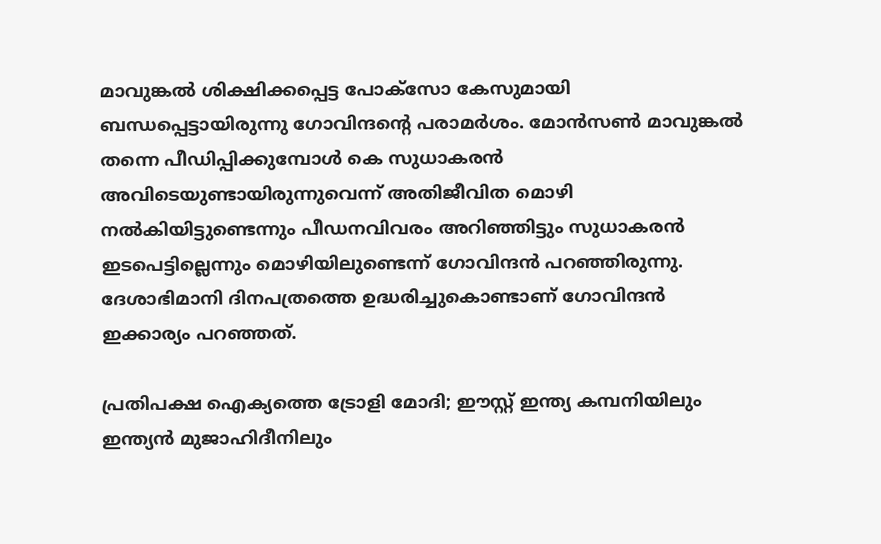മാവുങ്കൽ ശിക്ഷിക്കപ്പെട്ട പോക്സോ കേസുമായി ബന്ധപ്പെട്ടായിരുന്നു ഗോവിന്ദന്റെ പരാമർശം. മോൻസൺ മാവുങ്കൽ തന്നെ പീഡിപ്പിക്കുമ്പോൾ കെ സുധാകരൻ അവിടെയുണ്ടായിരുന്നുവെന്ന് അതിജീവിത മൊഴി നൽകിയിട്ടുണ്ടെന്നും പീഡനവിവരം അറിഞ്ഞിട്ടും സുധാകരൻ ഇടപെട്ടില്ലെന്നും മൊഴിയിലുണ്ടെന്ന് ഗോവിന്ദൻ പറഞ്ഞിരുന്നു. ദേശാഭിമാനി ദിനപത്രത്തെ ഉദ്ധരിച്ചുകൊണ്ടാണ് ഗോവിന്ദൻ ഇക്കാര്യം പറഞ്ഞത്.

പ്രതിപക്ഷ ഐക്യത്തെ ട്രോളി മോദി; ഈസ്റ്റ് ഇന്ത്യ കമ്പനിയിലും ഇന്ത്യന്‍ മുജാഹിദീനിലും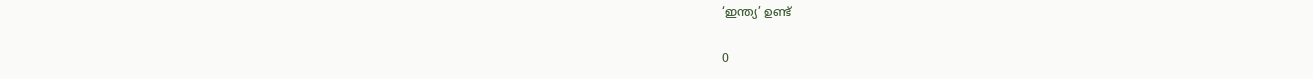‘ഇന്ത്യ’ ഉണ്ട്

0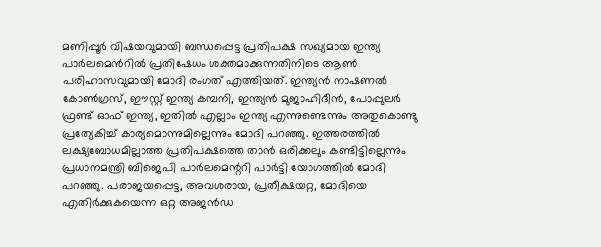മണിപ്പൂർ വിഷയവുമായി ബന്ധപ്പെട്ട പ്രതിപക്ഷ സഖ്യമായ ഇന്ത്യ പാർലമെൻറിൽ പ്രതിഷേധം ശക്തമാക്കുന്നതിനിടെ ആൺ പരിഹാസവുമായി മോദി രംഗത് എത്തിയത്. ഇന്ത്യന്‍ നാഷണല്‍ കോണ്‍ഗ്രസ്, ഈസ്റ്റ് ഇന്ത്യ കമ്പനി, ഇന്ത്യന്‍ മുജാഹിദീന്‍, പോപ്പുലര്‍ ഫ്രണ്ട് ഓഫ് ഇന്ത്യ, ഇതിൽ എല്ലാം ഇന്ത്യ എന്നുണ്ടെന്നും അതുകൊണ്ടു പ്രത്യേകിച്ച് കാര്യമൊന്നുമില്ലെന്നും മോദി പറഞ്ഞു. ഇത്തരത്തില്‍ ലക്ഷ്യബോധമില്ലാത്ത പ്രതിപക്ഷത്തെ താന്‍ ഒരിക്കലും കണ്ടിട്ടില്ലെന്നും പ്രധാനമന്ത്രി ബിജെപി പാര്‍ലമെന്ററി പാര്‍ട്ടി യോഗത്തില്‍ മോദി പറഞ്ഞു. പരാജയപ്പെട്ട, അവശരായ, പ്രതീക്ഷയറ്റ, മോദിയെ എതിര്‍ക്കുകയെന്ന ഒറ്റ അജന്‍ഡ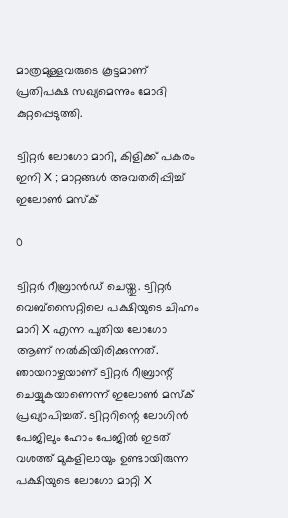മാത്രമുള്ളവരുടെ കൂട്ടമാണ് പ്രതിപക്ഷ സഖ്യമെന്നും മോദി കുറ്റപ്പെടുത്തി.

ട്വിറ്റര്‍ ലോഗോ മാറി, കിളിക്ക് പകരം ഇനി X ; മാറ്റങ്ങൾ അവതരിപ്പിച്ച് ഇലോണ്‍ മസ്ക്

0

ട്വിറ്റര്‍ റീബ്രാന്‍ഡ് ചെയ്തു. ട്വിറ്റര്‍ വെബ്‌സൈറ്റിലെ പക്ഷിയുടെ ചിഹ്നം മാറി X എന്ന പുതിയ ലോഗോ ആണ് നല്‍കിയിരിക്കുന്നത്. ഞായറാഴ്ചയാണ് ട്വിറ്റര്‍ റീബ്രാന്റ് ചെയ്യുകയാണെന്ന് ഇലോണ്‍ മസ്‌ക് പ്രഖ്യാപിച്ചത്. ട്വിറ്ററിന്റെ ലോഗിൻ പേജിലും ഹോം പേജിൽ ഇടത് വശത്ത് മുകളിലായും ഉണ്ടായിരുന്ന പക്ഷിയുടെ ലോഗോ മാറ്റി X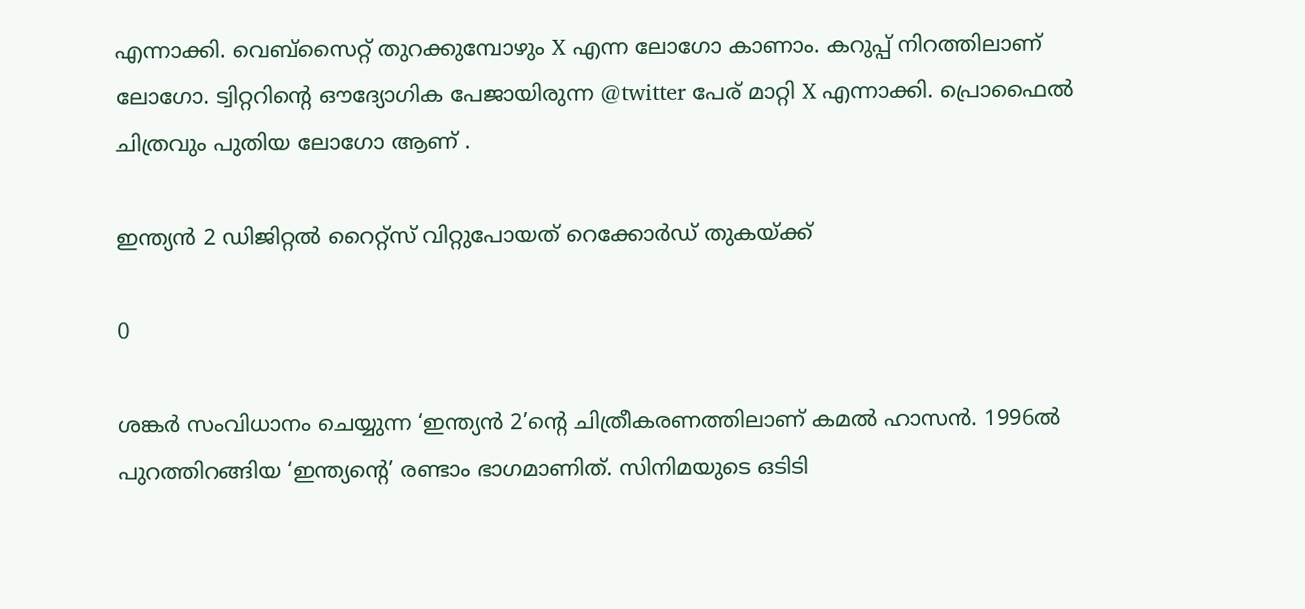എന്നാക്കി. വെബ്സൈറ്റ് തുറക്കുമ്പോഴും X എന്ന ലോഗോ കാണാം. കറുപ്പ് നിറത്തിലാണ് ലോഗോ. ട്വിറ്ററിന്റെ ഔദ്യോഗിക പേജായിരുന്ന @twitter പേര് മാറ്റി X എന്നാക്കി. പ്രൊഫൈൽ ചിത്രവും പുതിയ ലോഗോ ആണ് .

ഇന്ത്യൻ 2 ഡിജിറ്റൽ റൈറ്റ്സ് വിറ്റുപോയത് റെക്കോർഡ് തുകയ്ക്ക്

0

ശങ്കർ സംവിധാനം ചെയ്യുന്ന ‘ഇന്ത്യൻ 2’ന്റെ ചിത്രീകരണത്തിലാണ് കമൽ ഹാസൻ. 1996ൽ പുറത്തിറങ്ങിയ ‘ഇന്ത്യന്റെ’ രണ്ടാം ഭാഗമാണിത്. സിനിമയുടെ ഒടിടി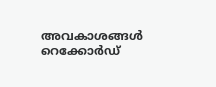അവകാശങ്ങൾ റെക്കോർഡ്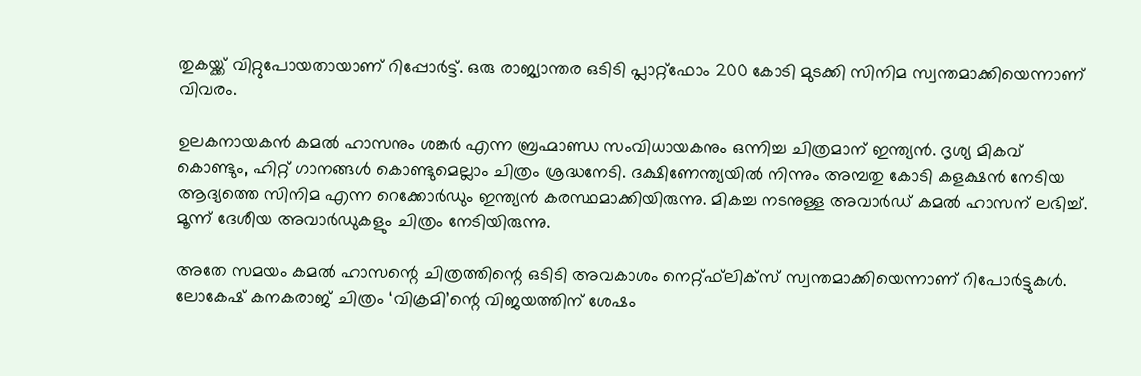തുകയ്ക്ക് വിറ്റുപോയതായാണ് റിപ്പോർട്ട്. ഒരു രാജ്യാന്തര ഒടിടി പ്ലാറ്റ്‌ഫോം 200 കോടി മുടക്കി സിനിമ സ്വന്തമാക്കിയെന്നാണ് വിവരം.

ഉലകനായകൻ കമൽ ഹാസനും ശങ്കർ എന്ന ബ്രഹ്മാണ്ഡ സംവിധായകനും ഒന്നിച്ച ചിത്രമാന് ഇന്ത്യൻ. ദൃശ്യ മികവ് കൊണ്ടും, ഹിറ്റ് ഗാനങ്ങൾ കൊണ്ടുമെല്ലാം ചിത്രം ശ്രദ്ധനേടി. ദക്ഷിണേന്ത്യയിൽ നിന്നും അമ്പതു കോടി കളക്ഷൻ നേടിയ ആദ്യത്തെ സിനിമ എന്ന റെക്കോർഡും ഇന്ത്യൻ കരസ്ഥമാക്കിയിരുന്നു. മികച്ച നടനുള്ള അവാർഡ് കമൽ ഹാസന് ലഭിച്ച്‌. മൂന്ന് ദേശീയ അവാർഡുകളും ചിത്രം നേടിയിരുന്നു.

അതേ സമയം കമല്‍ ഹാസന്റെ ചിത്രത്തിന്റെ ഒടിടി അവകാശം നെറ്റ്ഫ്‌ലിക്‌സ് സ്വന്തമാക്കിയെന്നാണ് റിപോർട്ടുകൾ.
ലോകേഷ് കനകരാജ് ചിത്രം ‘വിക്രമി’ന്റെ വിജയത്തിന് ശേഷം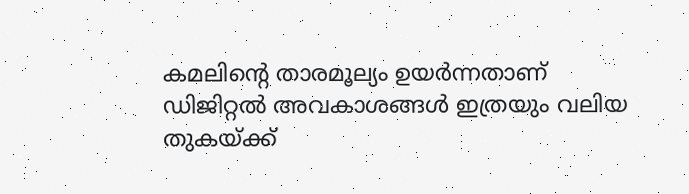കമലിന്റെ താരമൂല്യം ഉയർന്നതാണ് ഡിജിറ്റൽ അവകാശങ്ങൾ ഇത്രയും വലിയ തുകയ്ക്ക്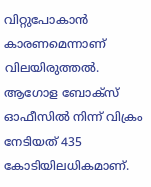വിറ്റുപോകാൻ കാരണമെന്നാണ് വിലയിരുത്തൽ. ആഗോള ബോക്‌സ് ഓഫീസില്‍ നിന്ന് വിക്രം നേടിയത് 435 കോടിയിലധികമാണ്.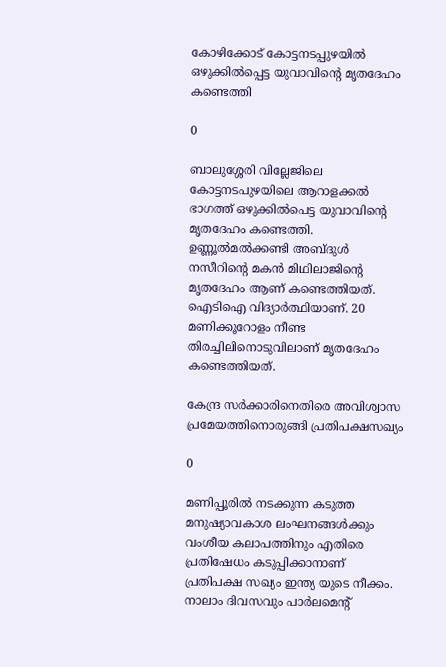കോഴിക്കോട് കോട്ടനടപ്പുഴയിൽ ഒഴുക്കിൽപ്പെട്ട യുവാവിന്റെ മൃതദേഹം കണ്ടെത്തി

0

ബാലുശ്ശേരി വില്ലേജിലെ കോട്ടനടപുഴയിലെ ആറാളക്കൽ ഭാഗത്ത്‌ ഒഴുക്കിൽപെട്ട യുവാവിന്റെ മൃതദേഹം കണ്ടെത്തി. ഉണ്ണൂൽമൽക്കണ്ടി അബ്ദുൾ നസീറിന്റെ മകൻ മിഥിലാജിന്റെ മൃതദേഹം ആണ് കണ്ടെത്തിയത്. ഐടിഐ വിദ്യാര്‍ത്ഥിയാണ്. 20 മണിക്കൂറോളം നീണ്ട തിരച്ചിലിനൊടുവിലാണ് മൃതദേഹം കണ്ടെത്തിയത്.

കേന്ദ്ര സര്‍ക്കാരിനെതിരെ അവിശ്വാസ പ്രമേയത്തിനൊരുങ്ങി പ്രതിപക്ഷസഖ്യം

0

മണിപ്പൂരിൽ നടക്കുന്ന കടുത്ത മനുഷ്യാവകാശ ലംഘനങ്ങൾക്കും വംശീയ കലാപത്തിനും എതിരെ പ്രതിഷേധം കടുപ്പിക്കാനാണ് പ്രതിപക്ഷ സഖ്യം ഇന്ത്യ യുടെ നീക്കം. നാലാം ദിവസവും പാർലമെന്റ്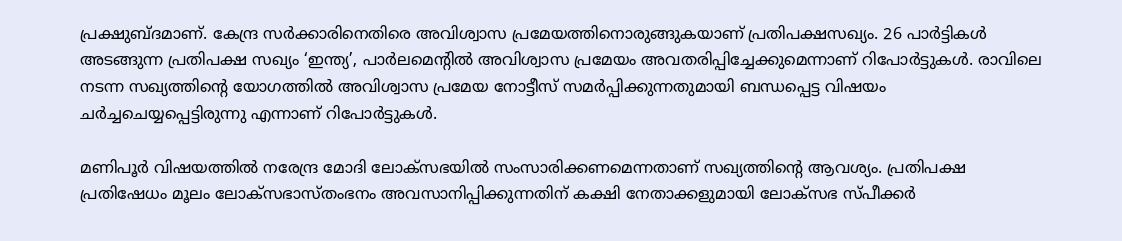പ്രക്ഷുബ്ദമാണ്‌. കേന്ദ്ര സര്‍ക്കാരിനെതിരെ അവിശ്വാസ പ്രമേയത്തിനൊരുങ്ങുകയാണ് പ്രതിപക്ഷസഖ്യം. 26 പാര്‍ട്ടികള്‍ അടങ്ങുന്ന പ്രതിപക്ഷ സഖ്യം ‘ഇന്ത്യ’, പാര്‍ലമെന്റില്‍ അവിശ്വാസ പ്രമേയം അവതരിപ്പിച്ചേക്കുമെന്നാണ് റിപോർട്ടുകൾ. രാവിലെ നടന്ന സഖ്യത്തിന്റെ യോഗത്തില്‍ അവിശ്വാസ പ്രമേയ നോട്ടീസ് സമര്‍പ്പിക്കുന്നതുമായി ബന്ധപ്പെട്ട വിഷയം ചര്‍ച്ചചെയ്യപ്പെട്ടിരുന്നു എന്നാണ് റിപോർട്ടുകൾ.

മണിപൂർ വിഷയത്തിൽ നരേന്ദ്ര മോദി ലോക്‌സഭയില്‍ സംസാരിക്കണമെന്നതാണ് സഖ്യത്തിന്റെ ആവശ്യം. പ്രതിപക്ഷ പ്രതിഷേധം മൂലം ലോക്സഭാസ്തംഭനം അവസാനിപ്പിക്കുന്നതിന് കക്ഷി നേതാക്കളുമായി ലോക്സഭ സ്പീക്കർ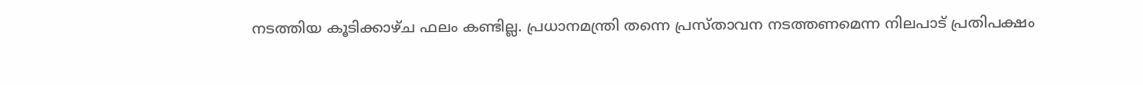നടത്തിയ കൂടിക്കാഴ്ച ഫലം കണ്ടില്ല. പ്രധാനമന്ത്രി തന്നെ പ്രസ്താവന നടത്തണമെന്ന നിലപാട് പ്രതിപക്ഷം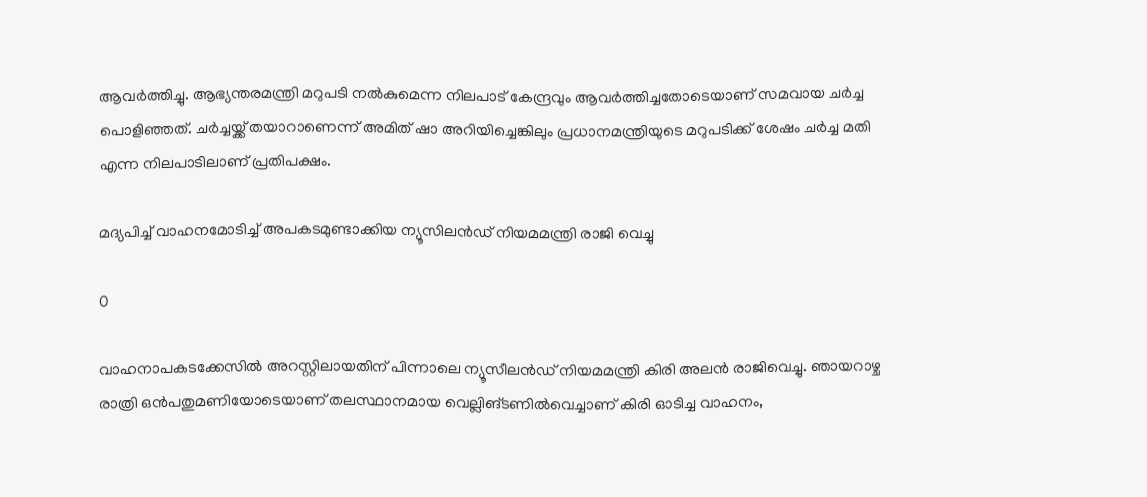ആവർത്തിച്ചു. ആഭ്യന്തരമന്ത്രി മറുപടി നൽകുമെന്ന നിലപാട് കേന്ദ്രവും ആവർത്തിച്ചതോടെയാണ് സമവായ ചർച്ച പൊളിഞ്ഞത്. ചര്‍ച്ചയ്ക്ക് തയാറാണെന്ന് അമിത് ഷാ അറിയിച്ചെങ്കിലും പ്രധാനമന്ത്രിയുടെ മറുപടിക്ക് ശേഷം ചര്‍ച്ച മതി എന്ന നിലപാടിലാണ് പ്രതിപക്ഷം.

മദ്യപിച്ച് വാഹനമോടിച്ച് അപകടമുണ്ടാക്കിയ ന്യൂസിലന്‍ഡ് നിയമമന്ത്രി രാജി വെച്ചു

0

വാഹനാപകടക്കേസില്‍ അറസ്റ്റിലായതിന് പിന്നാലെ ന്യൂസീലന്‍ഡ് നിയമമന്ത്രി കിരി അലന്‍ രാജിവെച്ചു. ഞായറാഴ്ച രാത്രി ഒന്‍പതുമണിയോടെയാണ് തലസ്ഥാനമായ വെല്ലിങ്ടണില്‍വെച്ചാണ് കിരി ഓടിച്ച വാഹനം,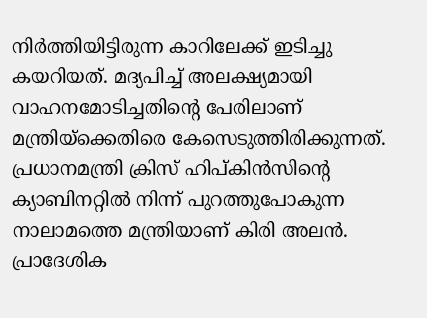നിര്‍ത്തിയിട്ടിരുന്ന കാറിലേക്ക് ഇടിച്ചു കയറിയത്. മദ്യപിച്ച് അലക്ഷ്യമായി വാഹനമോടിച്ചതിന്റെ പേരിലാണ് മന്ത്രിയ്‌ക്കെതിരെ കേസെടുത്തിരിക്കുന്നത്. പ്രധാനമന്ത്രി ക്രിസ് ഹിപ്കിന്‍സിന്റെ ക്യാബിനറ്റില്‍ നിന്ന് പുറത്തുപോകുന്ന നാലാമത്തെ മന്ത്രിയാണ് കിരി അലന്‍.
പ്രാദേശിക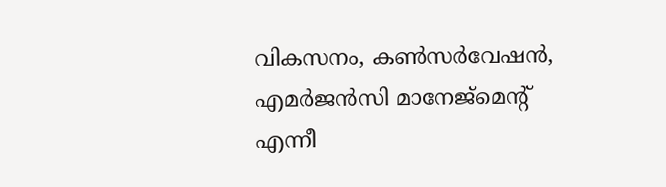വികസനം, കണ്‍സര്‍വേഷന്‍, എമര്‍ജന്‍സി മാനേജ്‌മെന്റ് എന്നീ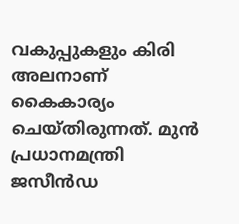വകുപ്പുകളും കിരി അലനാണ് കൈകാര്യം ചെയ്തിരുന്നത്. മുന്‍ പ്രധാനമന്ത്രി ജസീന്‍ഡ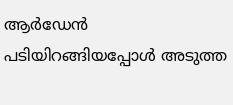ആര്‍ഡേന്‍ പടിയിറങ്ങിയപ്പോള്‍ അടുത്ത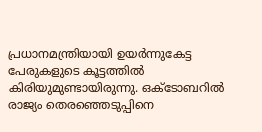പ്രധാനമന്ത്രിയായി ഉയർന്നുകേട്ട പേരുകളുടെ കൂട്ടത്തില്‍ കിരിയുമുണ്ടായിരുന്നു. ഒക്ടോബറില്‍ രാജ്യം തെരഞ്ഞെടുപ്പിനെ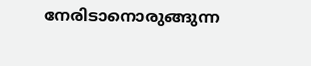നേരിടാനൊരുങ്ങുന്ന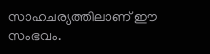സാഹചര്യത്തിലാണ് ഈ സംഭവം.